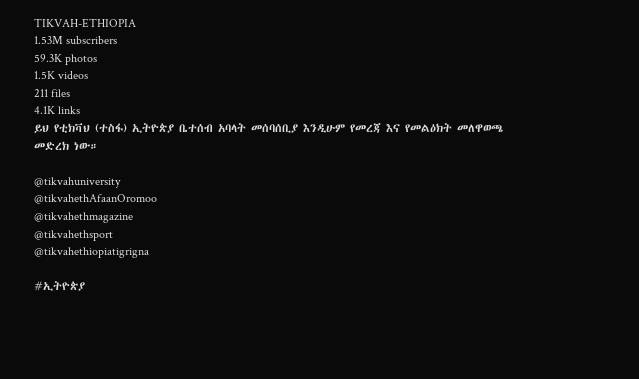TIKVAH-ETHIOPIA
1.53M subscribers
59.3K photos
1.5K videos
211 files
4.1K links
ይህ የቲክቫህ (ተስፋ) ኢትዮጵያ ቤተሰብ አባላት መሰባሰቢያ እንዲሁም የመረጃ እና የመልዕክት መለዋወጫ መድረክ ነው።

@tikvahuniversity
@tikvahethAfaanOromoo
@tikvahethmagazine
@tikvahethsport
@tikvahethiopiatigrigna

#ኢትዮጵያ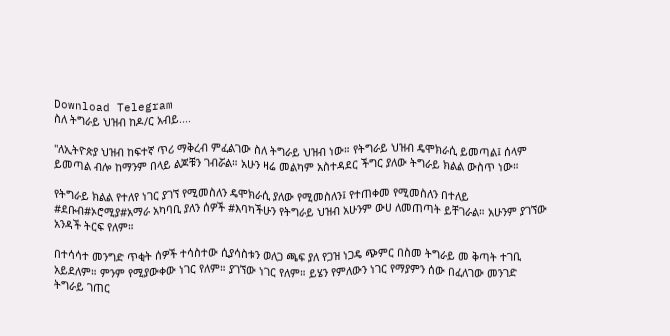Download Telegram
ስለ ትግራይ ህዝብ ከዶ/ር አብይ....

"ለኢትዮጵያ ህዝብ ከፍተኛ ጥሪ ማቅረብ ምፈልገው ስለ ትግራይ ህዝብ ነው። የትግራይ ህዝብ ዴሞክራሲ ይመጣል፤ ሰላም ይመጣል ብሎ ከማንም በላይ ልጆቹን ገብሯል። አሁን ዛሬ መልካም አስተዳደር ችግር ያለው ትግራይ ክልል ውስጥ ነው።

የትግራይ ክልል የተለየ ነገር ያገኘ የሚመስለን ዴሞክራሲ ያለው የሚመስለን፤ የተጠቀመ የሚመስለን በተለይ #ደቡብ#ኦሮሚያ#አማራ አካባቢ ያለን ሰዎች #እባካችሁን የትግራይ ህዝብ አሁንም ውሀ ለመጠጣት ይቸገራል። አሁንም ያገኘው አንዳች ትርፍ የለም።

በተሳሳተ መንግድ ጥቂት ሰዎች ተሳስተው ሲያሳስቱን ወለጋ ጫፍ ያለ የጋዝ ነጋዴ ጭምር በስመ ትግራይ መ ቅጣት ተገቢ አይደለም። ምንም የሚያውቀው ነገር የለም። ያገኘው ነገር የለም። ይሄን የምለውን ነገር የማያምን ሰው በፈለገው መንገድ ትግራይ ገጠር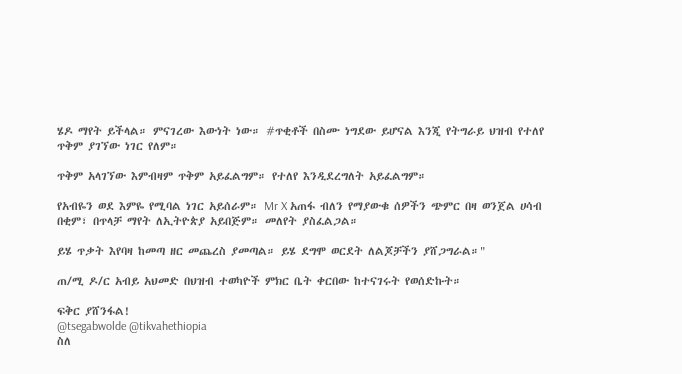ሄዶ ማየት ይችላል። ምናገረው እውነት ነው። #ጥቂቶች በስሙ ነግደው ይሆናል እንጂ የትግራይ ህዝብ የተለየ ጥቅም ያገኘው ነገር የለም።

ጥቅም አላገኘው እምብዛም ጥቅም አይፈልግም። የተለየ እንዲደረግለት አይፈልግም።

የአብዬን ወደ እምዬ የሚባል ነገር አይሰራም። Mr X አጠፋ ብለን የማያውቁ ሰዎችን ጭምር በዛ ወንጀል ሀሳብ በቂም፣ በጥላቻ ማየት ለኢትዮጵያ አይበጅም። መለየት ያስፈልጋል።

ይሄ ጥቃት እየባዛ ከመጣ ዘር መጨረስ ያመጣል። ይሄ ደግሞ ወርደት ለልጆቻችን ያሸጋግራል።"

ጠ/ሚ ዶ/ር አብይ አህመድ በህዝብ ተወካዮች ምክር ቤት ቀርበው ከተናገሩት የወሰድኩት።

ፍቅር ያሸንፋል!
@tsegabwolde @tikvahethiopia
ስለ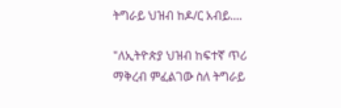ትግራይ ህዝብ ከዶ/ር አብይ....

"ለኢትዮጵያ ህዝብ ከፍተኛ ጥሪ ማቅረብ ምፈልገው ስለ ትግራይ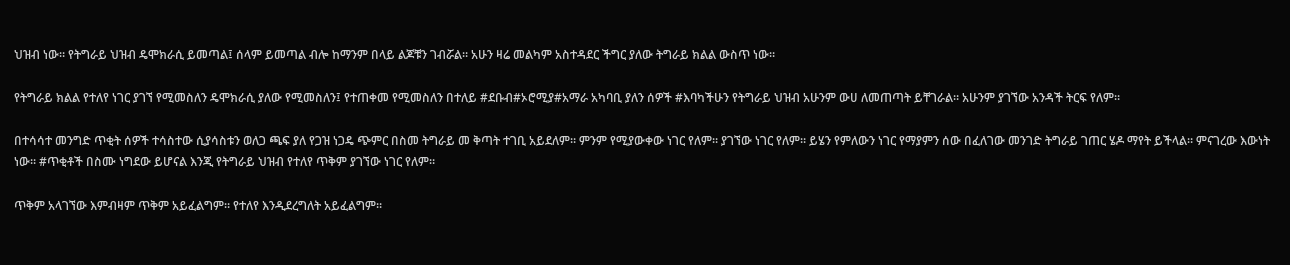ህዝብ ነው። የትግራይ ህዝብ ዴሞክራሲ ይመጣል፤ ሰላም ይመጣል ብሎ ከማንም በላይ ልጆቹን ገብሯል። አሁን ዛሬ መልካም አስተዳደር ችግር ያለው ትግራይ ክልል ውስጥ ነው።

የትግራይ ክልል የተለየ ነገር ያገኘ የሚመስለን ዴሞክራሲ ያለው የሚመስለን፤ የተጠቀመ የሚመስለን በተለይ #ደቡብ#ኦሮሚያ#አማራ አካባቢ ያለን ሰዎች #እባካችሁን የትግራይ ህዝብ አሁንም ውሀ ለመጠጣት ይቸገራል። አሁንም ያገኘው አንዳች ትርፍ የለም።

በተሳሳተ መንግድ ጥቂት ሰዎች ተሳስተው ሲያሳስቱን ወለጋ ጫፍ ያለ የጋዝ ነጋዴ ጭምር በስመ ትግራይ መ ቅጣት ተገቢ አይደለም። ምንም የሚያውቀው ነገር የለም። ያገኘው ነገር የለም። ይሄን የምለውን ነገር የማያምን ሰው በፈለገው መንገድ ትግራይ ገጠር ሄዶ ማየት ይችላል። ምናገረው እውነት ነው። #ጥቂቶች በስሙ ነግደው ይሆናል እንጂ የትግራይ ህዝብ የተለየ ጥቅም ያገኘው ነገር የለም።

ጥቅም አላገኘው እምብዛም ጥቅም አይፈልግም። የተለየ እንዲደረግለት አይፈልግም።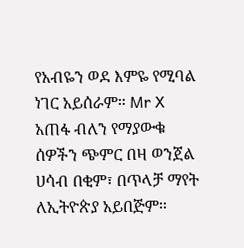የአብዬን ወደ እምዬ የሚባል ነገር አይሰራም። Mr X አጠፋ ብለን የማያውቁ ሰዎችን ጭምር በዛ ወንጀል ሀሳብ በቂም፣ በጥላቻ ማየት ለኢትዮጵያ አይበጅም።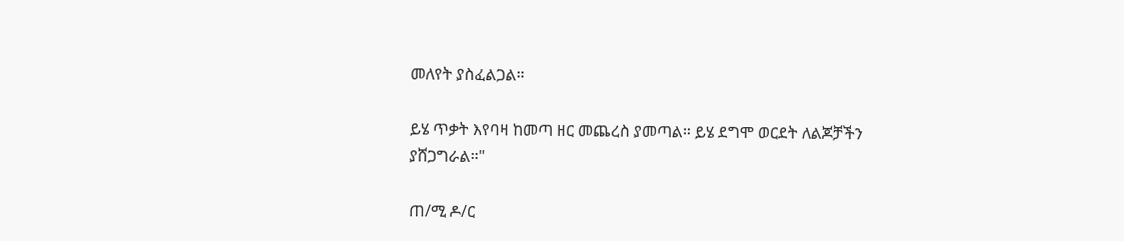መለየት ያስፈልጋል።

ይሄ ጥቃት እየባዛ ከመጣ ዘር መጨረስ ያመጣል። ይሄ ደግሞ ወርደት ለልጆቻችን ያሸጋግራል።"

ጠ/ሚ ዶ/ር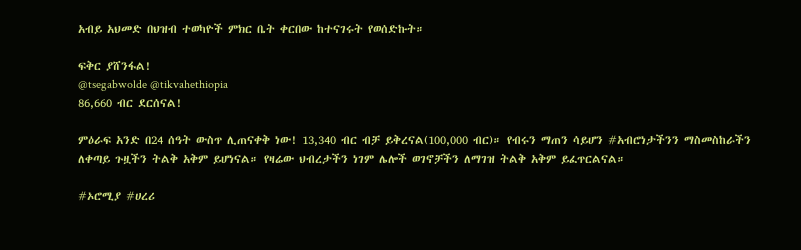አብይ አህመድ በህዝብ ተወካዮች ምክር ቤት ቀርበው ከተናገሩት የወሰድኩት።

ፍቅር ያሸንፋል!
@tsegabwolde @tikvahethiopia
86,660 ብር ደርሰናል!

ምዕራፍ አንድ በ24 ሰዓት ውስጥ ሊጠናቀቅ ነው! 13,340 ብር ብቻ ይቅረናል(100,000 ብር)። የብሩን ማጠን ሳይሆን #አብሮነታችንን ማስመስከራችን ለቀጣይ ጉዟችን ትልቅ አቅም ይሆነናል። የዛሬው ህብረታችን ነገም ሌሎች ወገኖቻችን ለማገዝ ትልቅ አቅም ይፈጥርልናል።

#ኦሮሚያ #ሀረሪ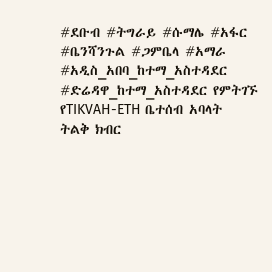#ደቡብ #ትግራይ #ሱማሌ #አፋር #ቤንሻንጉል #ጋምቤላ #አማራ #አዲስ_አበባ_ከተማ_አስተዳደር #ድሬዳዋ_ከተማ_አስተዳደር የምትገኙ የTIKVAH-ETH ቤተሰብ አባላት ትልቅ ክብር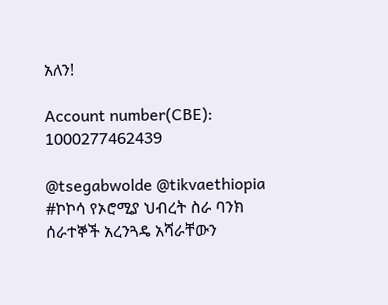አለን!

Account number(CBE): 1000277462439

@tsegabwolde @tikvaethiopia
#ኮኮሳ የኦሮሚያ ህብረት ስራ ባንክ ሰራተኞች አረንጓዴ አሻራቸውን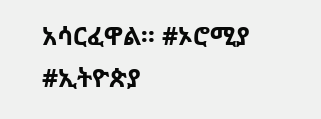አሳርፈዋል። #ኦሮሚያ #ኢትዮጵያ